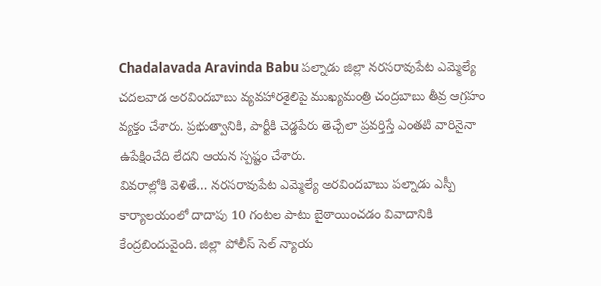Chadalavada Aravinda Babu పల్నాడు జిల్లా నరసరావుపేట ఎమ్మెల్యే చదలవాడ అరవిందబాబు వ్యవహారశైలిపై ముఖ్యమంత్రి చంద్రబాబు తీవ్ర ఆగ్రహం వ్యక్తం చేశారు. ప్రభుత్వానికి, పార్టీకి చెడ్డపేరు తెచ్చేలా ప్రవర్తిస్తే ఎంతటి వారినైనా ఉపేక్షించేది లేదని ఆయన స్పష్టం చేశారు.
వివరాల్లోకి వెళితే… నరసరావుపేట ఎమ్మెల్యే అరవిందబాబు పల్నాడు ఎస్పీ కార్యాలయంలో దాదాపు 10 గంటల పాటు బైఠాయించడం వివాదానికి కేంద్రబిందువైంది. జిల్లా పోలీస్ సెల్ న్యాయ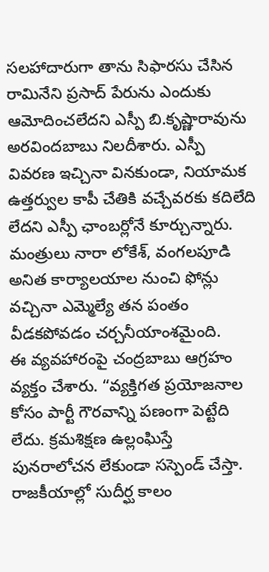సలహాదారుగా తాను సిఫారసు చేసిన రామినేని ప్రసాద్ పేరును ఎందుకు ఆమోదించలేదని ఎస్పీ బి.కృష్ణారావును అరవిందబాబు నిలదీశారు. ఎస్పీ వివరణ ఇచ్చినా వినకుండా, నియామక ఉత్తర్వుల కాపీ చేతికి వచ్చేవరకు కదిలేది లేదని ఎస్పీ ఛాంబర్లోనే కూర్చున్నారు. మంత్రులు నారా లోకేశ్, వంగలపూడి అనిత కార్యాలయాల నుంచి ఫోన్లు వచ్చినా ఎమ్మెల్యే తన పంతం వీడకపోవడం చర్చనీయాంశమైంది.
ఈ వ్యవహారంపై చంద్రబాబు ఆగ్రహం వ్యక్తం చేశారు. “వ్యక్తిగత ప్రయోజనాల కోసం పార్టీ గౌరవాన్ని పణంగా పెట్టేది లేదు. క్రమశిక్షణ ఉల్లంఘిస్తే పునరాలోచన లేకుండా సస్పెండ్ చేస్తా. రాజకీయాల్లో సుదీర్ఘ కాలం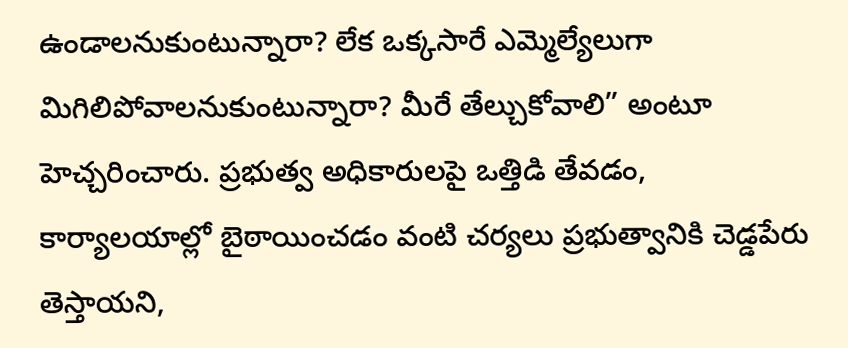ఉండాలనుకుంటున్నారా? లేక ఒక్కసారే ఎమ్మెల్యేలుగా మిగిలిపోవాలనుకుంటున్నారా? మీరే తేల్చుకోవాలి” అంటూ హెచ్చరించారు. ప్రభుత్వ అధికారులపై ఒత్తిడి తేవడం, కార్యాలయాల్లో బైఠాయించడం వంటి చర్యలు ప్రభుత్వానికి చెడ్డపేరు తెస్తాయని,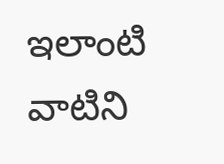ఇలాంటి వాటిని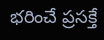భరించే ప్రసక్తే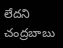లేదని చంద్రబాబు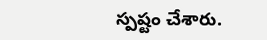స్పష్టం చేశారు.